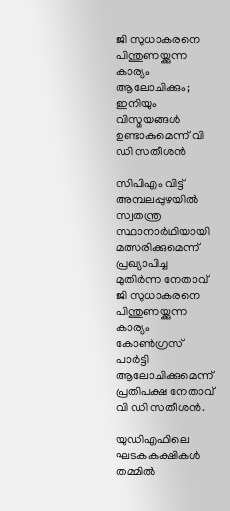ജി സുധാകരനെ പിന്തുണയ്ക്കുന്ന കാര്യം ആലോചിക്കും; ഇനിയും വിസ്മയങ്ങള്‍ ഉണ്ടാകുമെന്ന് വി ഡി സതീശന്‍

സിപിഎം വിട്ട് അമ്പലപ്പുഴയില്‍ സ്വതന്ത്ര സ്ഥാനാര്‍ഥിയായി മത്സരിക്കുമെന്ന് പ്രഖ്യാപിച്ച മുതിര്‍ന്ന നേതാവ് ജി സുധാകരനെ പിന്തുണയ്ക്കുന്ന കാര്യം കോണ്‍ഗ്രസ് പാര്‍ട്ടി ആലോചിക്കുമെന്ന് പ്രതിപക്ഷ നേതാവ് വി ഡി സതീശന്‍.

യുഡിഎഫിലെ ഘടകകക്ഷികള്‍ തമ്മില്‍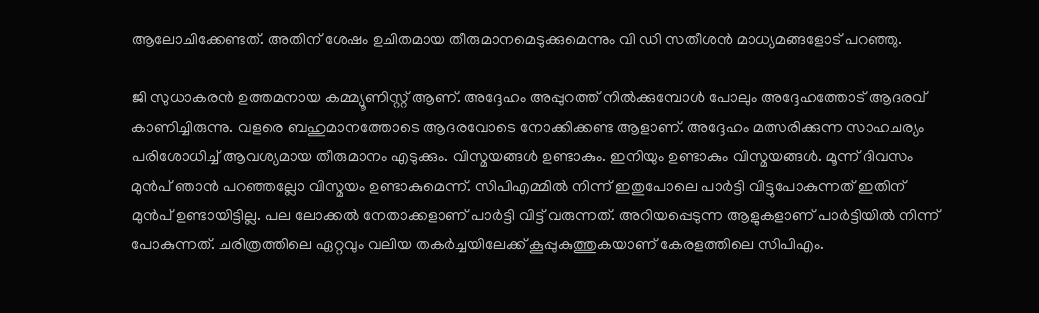ആലോചിക്കേണ്ടത്. അതിന് ശേഷം ഉചിതമായ തീരുമാനമെടുക്കുമെന്നും വി ഡി സതീശന്‍ മാധ്യമങ്ങളോട് പറഞ്ഞു.

ജി സുധാകരന്‍ ഉത്തമനായ കമ്മ്യൂണിസ്റ്റ് ആണ്. അദ്ദേഹം അപ്പുറത്ത് നില്‍ക്കുമ്പോള്‍ പോലും അദ്ദേഹത്തോട് ആദരവ് കാണിച്ചിരുന്നു. വളരെ ബഹുമാനത്തോടെ ആദരവോടെ നോക്കിക്കണ്ട ആളാണ്. അദ്ദേഹം മത്സരിക്കുന്ന സാഹചര്യം പരിശോധിച്ച്‌ ആവശ്യമായ തീരുമാനം എടുക്കും. വിസ്മയങ്ങള്‍ ഉണ്ടാകും. ഇനിയും ഉണ്ടാകും വിസ്മയങ്ങള്‍. മൂന്ന് ദിവസം മുന്‍പ് ഞാന്‍ പറഞ്ഞല്ലോ വിസ്മയം ഉണ്ടാകുമെന്ന്. സിപിഎമ്മില്‍ നിന്ന് ഇതുപോലെ പാര്‍ട്ടി വിട്ടുപോകുന്നത് ഇതിന് മുന്‍പ് ഉണ്ടായിട്ടില്ല. പല ലോക്കല്‍ നേതാക്കളാണ് പാര്‍ട്ടി വിട്ട് വരുന്നത്. അറിയപ്പെടുന്ന ആളുകളാണ് പാര്‍ട്ടിയില്‍ നിന്ന് പോകുന്നത്. ചരിത്രത്തിലെ ഏറ്റവും വലിയ തകര്‍ച്ചയിലേക്ക് കൂപ്പുകുത്തുകയാണ് കേരളത്തിലെ സിപിഎം.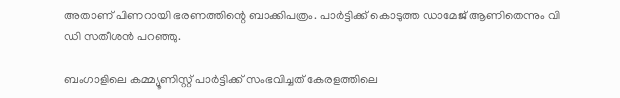അതാണ് പിണറായി ഭരണത്തിന്റെ ബാക്കിപത്രം. പാര്‍ട്ടിക്ക് കൊടുത്ത ഡാമേജ് ആണിതെന്നും വി ഡി സതീശന്‍ പറഞ്ഞു.

ബംഗാളിലെ കമ്മ്യൂണിസ്റ്റ് പാര്‍ട്ടിക്ക് സംഭവിച്ചത് കേരളത്തിലെ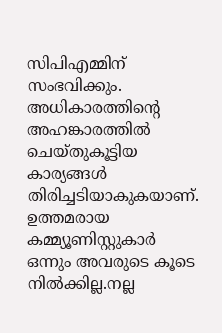സിപിഎമ്മിന് സംഭവിക്കും. അധികാരത്തിന്റെ അഹങ്കാരത്തില്‍ ചെയ്തുകൂട്ടിയ കാര്യങ്ങള്‍ തിരിച്ചടിയാകുകയാണ്. ഉത്തമരായ കമ്മ്യൂണിസ്റ്റുകാര്‍ ഒന്നും അവരുടെ കൂടെ നില്‍ക്കില്ല.നല്ല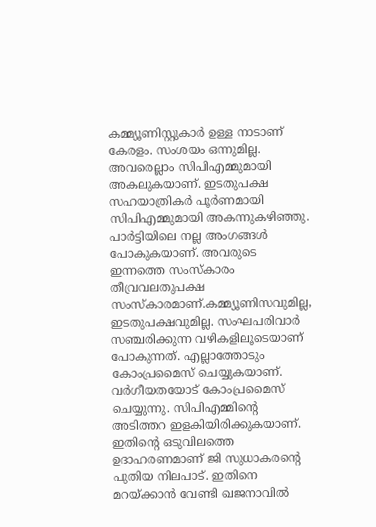കമ്മ്യൂണിസ്റ്റുകാര്‍ ഉള്ള നാടാണ് കേരളം. സംശയം ഒന്നുമില്ല. അവരെല്ലാം സിപിഎമ്മുമായി അകലുകയാണ്. ഇടതുപക്ഷ സഹയാത്രികര്‍ പൂര്‍ണമായി സിപിഎമ്മുമായി അകന്നുകഴിഞ്ഞു. പാര്‍ട്ടിയിലെ നല്ല അംഗങ്ങള്‍ പോകുകയാണ്. അവരുടെ ഇന്നത്തെ സംസ്‌കാരം തീവ്രവലതുപക്ഷ സംസ്‌കാരമാണ്.കമ്മ്യൂണിസവുമില്ല, ഇടതുപക്ഷവുമില്ല. സംഘപരിവാര്‍ സഞ്ചരിക്കുന്ന വഴികളിലൂടെയാണ് പോകുന്നത്. എല്ലാത്തോടും കോംപ്രമൈസ് ചെയ്യുകയാണ്. വര്‍ഗീയതയോട് കോംപ്രമൈസ് ചെയ്യുന്നു. സിപിഎമ്മിന്റെ അടിത്തറ ഇളകിയിരിക്കുകയാണ്. ഇതിന്റെ ഒടുവിലത്തെ ഉദാഹരണമാണ് ജി സുധാകരന്റെ പുതിയ നിലപാട്. ഇതിനെ മറയ്ക്കാന്‍ വേണ്ടി ഖജനാവില്‍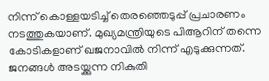നിന്ന് കൊള്ളയടിച്ച്‌ തെരഞ്ഞെടുപ്പ് പ്രചാരണം നടത്തുകയാണ്. മുഖ്യമന്ത്രിയുടെ പിആറിന് തന്നെ കോടികളാണ് ഖജനാവില്‍ നിന്ന് എടുക്കുന്നത്. ജനങ്ങള്‍ അടയ്ക്കുന്ന നികുതി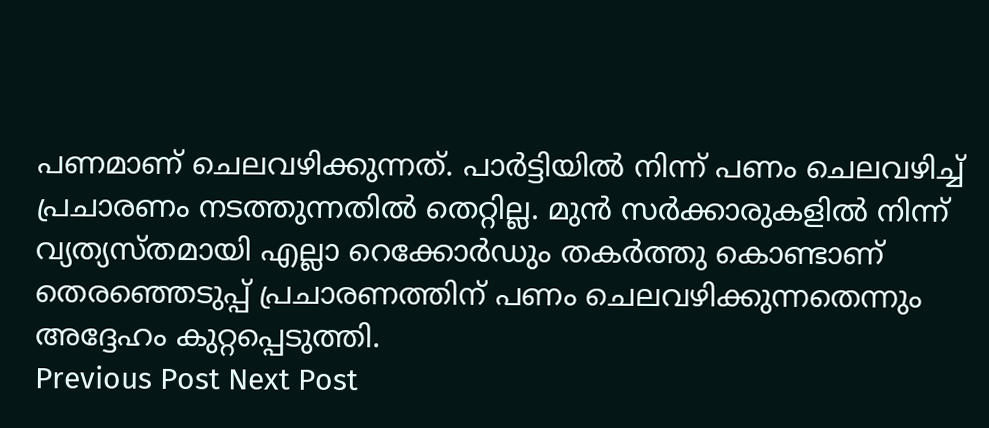പണമാണ് ചെലവഴിക്കുന്നത്. പാര്‍ട്ടിയില്‍ നിന്ന് പണം ചെലവഴിച്ച്‌ പ്രചാരണം നടത്തുന്നതില്‍ തെറ്റില്ല. മുന്‍ സര്‍ക്കാരുകളില്‍ നിന്ന് വ്യത്യസ്തമായി എല്ലാ റെക്കോര്‍ഡും തകര്‍ത്തു കൊണ്ടാണ് തെരഞ്ഞെടുപ്പ് പ്രചാരണത്തിന് പണം ചെലവഴിക്കുന്നതെന്നും അദ്ദേഹം കുറ്റപ്പെടുത്തി.
Previous Post Next Post